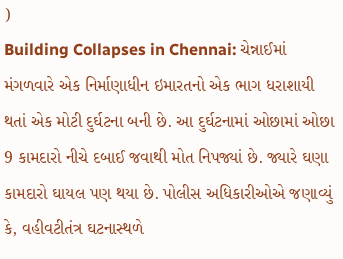)
Building Collapses in Chennai: ચેન્નાઈમાં મંગળવારે એક નિર્માણાધીન ઇમારતનો એક ભાગ ધરાશાયી થતાં એક મોટી દુર્ઘટના બની છે. આ દુર્ઘટનામાં ઓછામાં ઓછા 9 કામદારો નીચે દબાઈ જવાથી મોત નિપજ્યાં છે. જ્યારે ઘણા કામદારો ઘાયલ પણ થયા છે. પોલીસ અધિકારીઓએ જણાવ્યું કે, વહીવટીતંત્ર ઘટનાસ્થળે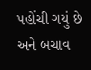પહોંચી ગયું છે અને બચાવ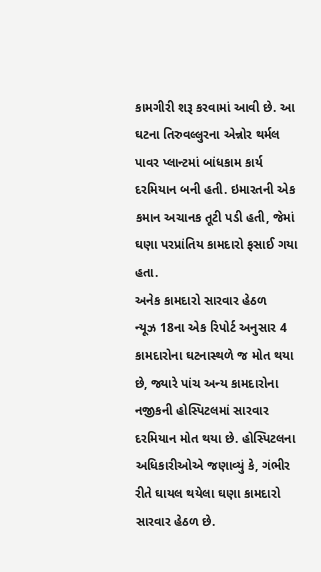કામગીરી શરૂ કરવામાં આવી છે. આ ઘટના તિરુવલ્લુરના એન્નોર થર્મલ પાવર પ્લાન્ટમાં બાંધકામ કાર્ય દરમિયાન બની હતી. ઇમારતની એક કમાન અચાનક તૂટી પડી હતી, જેમાં ઘણા પરપ્રાંતિય કામદારો ફસાઈ ગયા હતા.
અનેક કામદારો સારવાર હેઠળ
ન્યૂઝ 18ના એક રિપોર્ટ અનુસાર 4 કામદારોના ઘટનાસ્થળે જ મોત થયા છે, જ્યારે પાંચ અન્ય કામદારોના નજીકની હોસ્પિટલમાં સારવાર દરમિયાન મોત થયા છે. હોસ્પિટલના અધિકારીઓએ જણાવ્યું કે, ગંભીર રીતે ઘાયલ થયેલા ઘણા કામદારો સારવાર હેઠળ છે.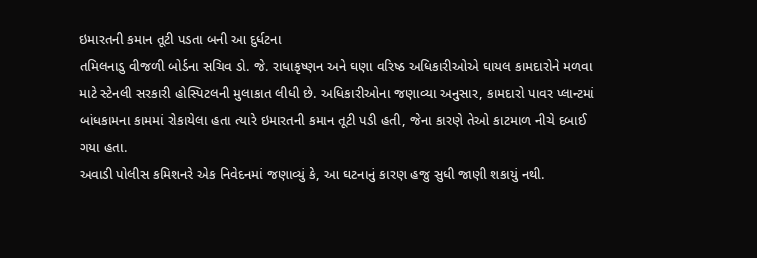ઇમારતની કમાન તૂટી પડતા બની આ દુર્ધટના
તમિલનાડુ વીજળી બોર્ડના સચિવ ડો. જે. રાધાકૃષ્ણન અને ઘણા વરિષ્ઠ અધિકારીઓએ ઘાયલ કામદારોને મળવા માટે સ્ટેનલી સરકારી હોસ્પિટલની મુલાકાત લીધી છે. અધિકારીઓના જણાવ્યા અનુસાર, કામદારો પાવર પ્લાન્ટમાં બાંધકામના કામમાં રોકાયેલા હતા ત્યારે ઇમારતની કમાન તૂટી પડી હતી, જેના કારણે તેઓ કાટમાળ નીચે દબાઈ ગયા હતા.
અવાડી પોલીસ કમિશનરે એક નિવેદનમાં જણાવ્યું કે, આ ઘટનાનું કારણ હજુ સુધી જાણી શકાયું નથી.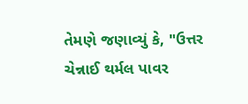તેમણે જણાવ્યું કે, "ઉત્તર ચેન્નાઈ થર્મલ પાવર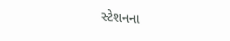સ્ટેશનના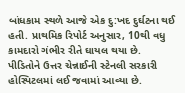બાંધકામ સ્થળે આજે એક દુ:ખદ દુર્ઘટના થઈ હતી. પ્રાથમિક રિપોર્ટ અનુસાર, 10થી વધુ કામદારો ગંભીર રીતે ઘાયલ થયા છે. પીડિતોને ઉત્તર ચેન્નાઈની સ્ટેનલી સરકારી હોસ્પિટલમાં લઈ જવામાં આવ્યા છે.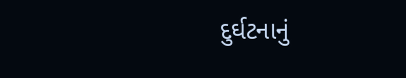દુર્ઘટનાનું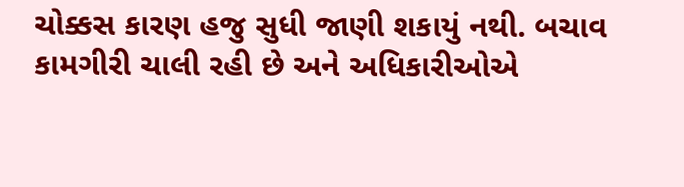ચોક્કસ કારણ હજુ સુધી જાણી શકાયું નથી. બચાવ કામગીરી ચાલી રહી છે અને અધિકારીઓએ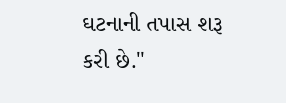ઘટનાની તપાસ શરૂ કરી છે."